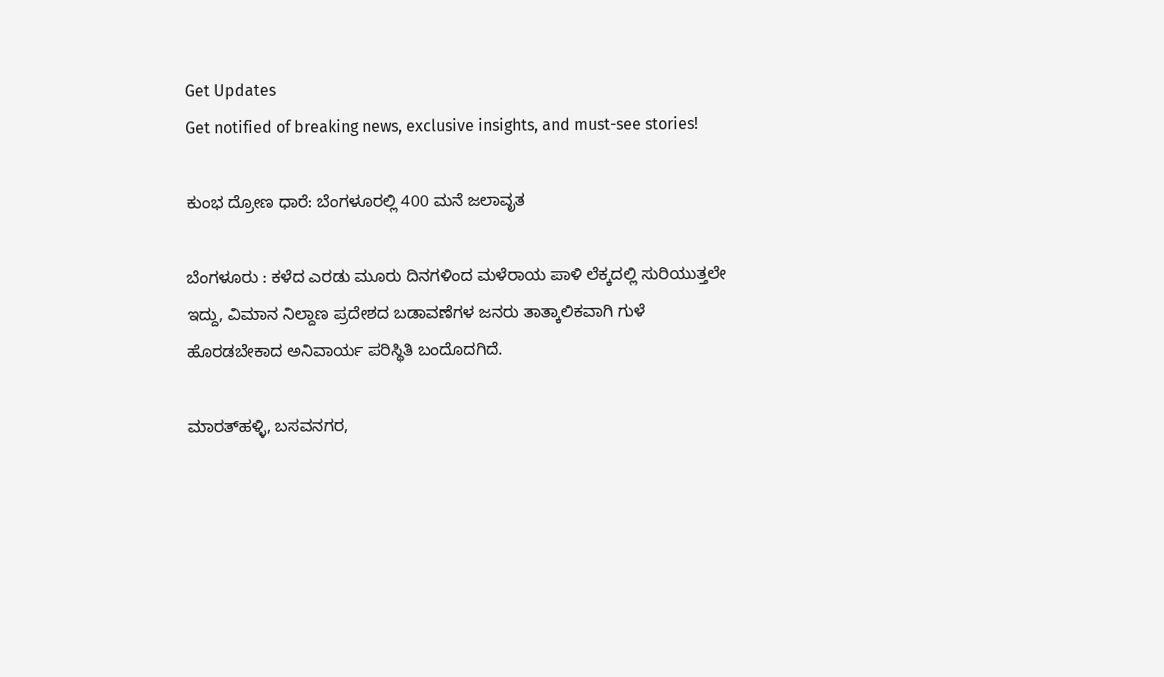Get Updates
Get notified of breaking news, exclusive insights, and must-see stories!

ಕುಂಭ ದ್ರೋಣ ಧಾರೆ: ಬೆಂಗಳೂರಲ್ಲಿ 400 ಮನೆ ಜಲಾವೃತ

ಬೆಂಗಳೂರು : ಕಳೆದ ಎರಡು ಮೂರು ದಿನಗಳಿಂದ ಮಳೆರಾಯ ಪಾಳಿ ಲೆಕ್ಕದಲ್ಲಿ ಸುರಿಯುತ್ತಲೇ ಇದ್ದು, ವಿಮಾನ ನಿಲ್ದಾಣ ಪ್ರದೇಶದ ಬಡಾವಣೆಗಳ ಜನರು ತಾತ್ಕಾಲಿಕವಾಗಿ ಗುಳೆ ಹೊರಡಬೇಕಾದ ಅನಿವಾರ್ಯ ಪರಿಸ್ಥಿತಿ ಬಂದೊದಗಿದೆ.

ಮಾರತ್‌ಹಳ್ಳಿ, ಬಸವನಗರ,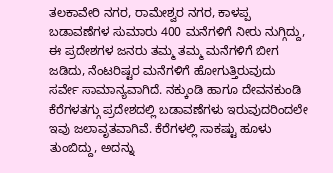ತಲಕಾವೇರಿ ನಗರ, ರಾಮೇಶ್ವರ ನಗರ, ಕಾಳಪ್ಪ ಬಡಾವಣೆಗಳ ಸುಮಾರು 400 ಮನೆಗಳಿಗೆ ನೀರು ನುಗ್ಗಿದ್ದು, ಈ ಪ್ರದೇಶಗಳ ಜನರು ತಮ್ಮ ತಮ್ಮ ಮನೆಗಳಿಗೆ ಬೀಗ ಜಡಿದು, ನೆಂಟರಿಷ್ಟರ ಮನೆಗಳಿಗೆ ಹೋಗುತ್ತಿರುವುದು ಸರ್ವೇ ಸಾಮಾನ್ಯವಾಗಿದೆ. ನಕ್ಕುಂಡಿ ಹಾಗೂ ದೇವನಕುಂಡಿ ಕೆರೆಗಳತಗ್ಗು ಪ್ರದೇಶದಲ್ಲಿ ಬಡಾವಣೆಗಳು ಇರುವುದರಿಂದಲೇ ಇವು ಜಲಾವೃತವಾಗಿವೆ. ಕೆರೆಗಳಲ್ಲಿ ಸಾಕಷ್ಟು ಹೂಳು ತುಂಬಿದ್ದು, ಅದನ್ನು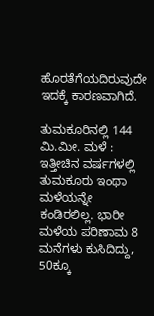ಹೊರತೆಗೆಯದಿರುವುದೇ ಇದಕ್ಕೆ ಕಾರಣವಾಗಿದೆ.

ತುಮಕೂರಿನಲ್ಲಿ 144 ಮಿ.ಮೀ. ಮಳೆ : ಇತ್ತೀಚಿನ ವರ್ಷಗಳಲ್ಲಿ ತುಮಕೂರು ಇಂಥಾ ಮಳೆಯನ್ನೇ ಕಂಡಿರಲಿಲ್ಲ. ಭಾರೀ ಮಳೆಯ ಪರಿಣಾಮ 8 ಮನೆಗಳು ಕುಸಿದಿದ್ದು, 50ಕ್ಕೂ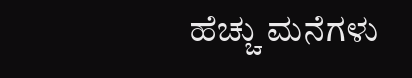ಹೆಚ್ಚು ಮನೆಗಳು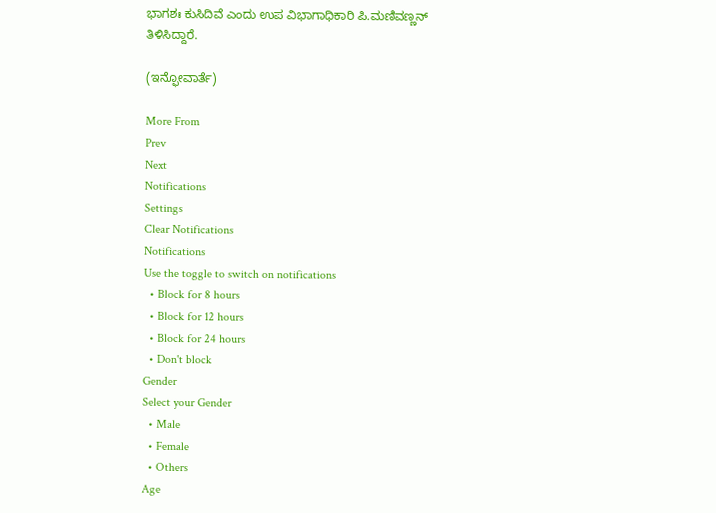ಭಾಗಶಃ ಕುಸಿದಿವೆ ಎಂದು ಉಪ ವಿಭಾಗಾಧಿಕಾರಿ ಪಿ.ಮಣಿವಣ್ಣನ್‌ ತಿಳಿಸಿದ್ದಾರೆ.

(ಇನ್ಫೋವಾರ್ತೆ)

More From
Prev
Next
Notifications
Settings
Clear Notifications
Notifications
Use the toggle to switch on notifications
  • Block for 8 hours
  • Block for 12 hours
  • Block for 24 hours
  • Don't block
Gender
Select your Gender
  • Male
  • Female
  • Others
Age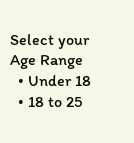Select your Age Range
  • Under 18
  • 18 to 25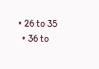• 26 to 35
  • 36 to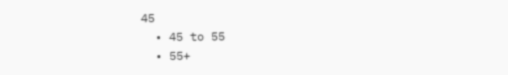45
  • 45 to 55
  • 55+